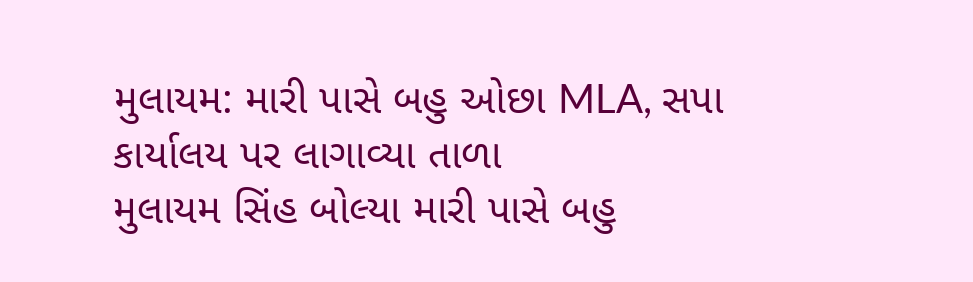મુલાયમ: મારી પાસે બહુ ઓછા MLA, સપા કાર્યાલય પર લાગાવ્યા તાળા
મુલાયમ સિંહ બોલ્યા મારી પાસે બહુ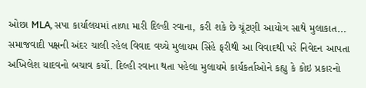ઓછા MLA, સપા કાર્યાલયમાં તાળા મારી દિલ્હી રવાના, કરી શકે છે ચૂંટણી આયોગ સાથે મુલાકાત...
સમાજવાદી પક્ષની અંદર ચાલી રહેલ વિવાદ વચ્ચે મુલાયમ સિંહે ફરીથી આ વિવાદથી પરે નિવેદન આપતા અખિલેશ યાદવનો બચાવ કર્યો. દિલ્હી રવાના થતા પહેલા મુલાયમે કાર્યકર્તાઓને કહ્યુ કે કોઇ પ્રકારનો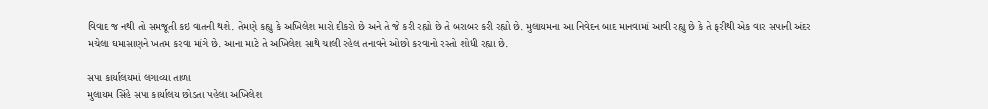વિવાદ જ નથી તો સમજૂતી કઇ વાતની થશે. તેમણે કહ્યુ કે અખિલેશ મારો દીકરો છે અને તે જે કરી રહ્યો છે તે બરાબર કરી રહ્યો છે. મુલાયમના આ નિવેદન બાદ માનવામાં આવી રહ્યુ છે કે તે ફરીથી એક વાર સપાની અંદર મચેલા ઘમાસાણને ખતમ કરવા માંગે છે. આના માટે તે અખિલેશ સાથે ચાલી રહેલ તનાવને ઓછો કરવાનો રસ્તો શોધી રહ્યા છે.

સપા કાર્યાલયમાં લગાવ્યા તાળા
મુલાયમ સિંહે સપા કાર્યાલય છોડતા પહેલા અખિલેશ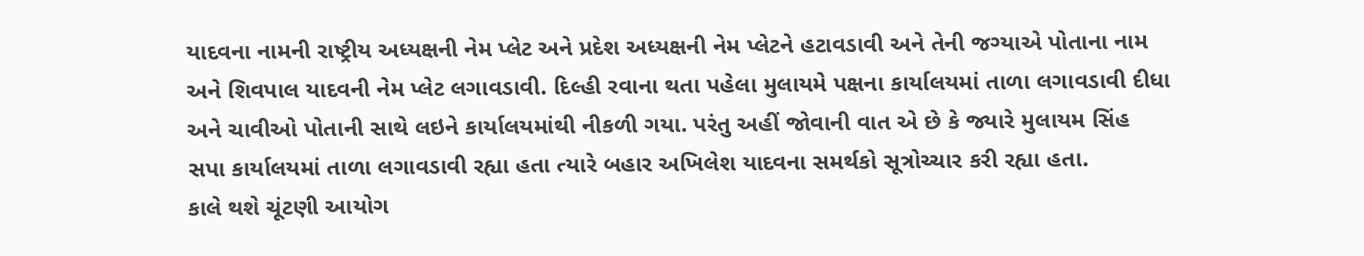યાદવના નામની રાષ્ટ્રીય અધ્યક્ષની નેમ પ્લેટ અને પ્રદેશ અધ્યક્ષની નેમ પ્લેટને હટાવડાવી અને તેની જગ્યાએ પોતાના નામ અને શિવપાલ યાદવની નેમ પ્લેટ લગાવડાવી. દિલ્હી રવાના થતા પહેલા મુલાયમે પક્ષના કાર્યાલયમાં તાળા લગાવડાવી દીધા અને ચાવીઓ પોતાની સાથે લઇને કાર્યાલયમાંથી નીકળી ગયા. પરંતુ અહીં જોવાની વાત એ છે કે જ્યારે મુલાયમ સિંહ સપા કાર્યાલયમાં તાળા લગાવડાવી રહ્યા હતા ત્યારે બહાર અખિલેશ યાદવના સમર્થકો સૂત્રોચ્ચાર કરી રહ્યા હતા.
કાલે થશે ચૂંટણી આયોગ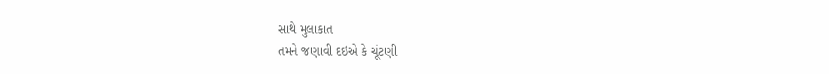સાથે મુલાકાત
તમને જણાવી દઇએ કે ચૂંટણી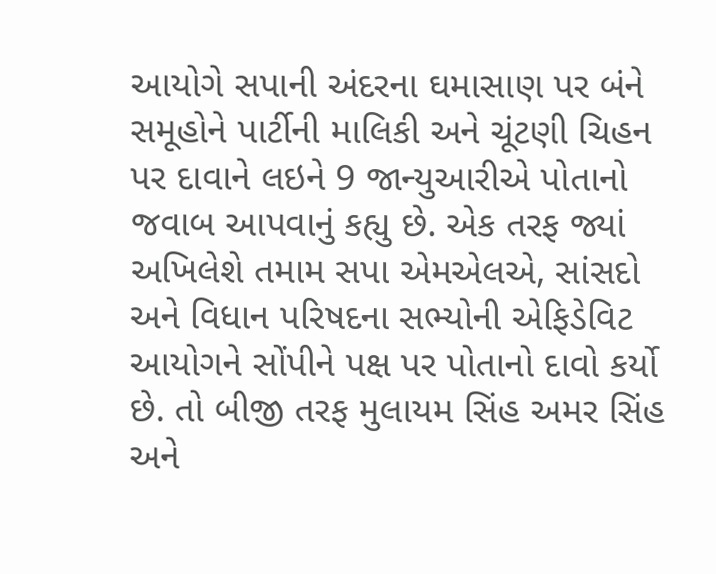આયોગે સપાની અંદરના ઘમાસાણ પર બંને સમૂહોને પાર્ટીની માલિકી અને ચૂંટણી ચિહન પર દાવાને લઇને 9 જાન્યુઆરીએ પોતાનો જવાબ આપવાનું કહ્યુ છે. એક તરફ જ્યાં અખિલેશે તમામ સપા એમએલએ, સાંસદો અને વિધાન પરિષદના સભ્યોની એફિડેવિટ આયોગને સોંપીને પક્ષ પર પોતાનો દાવો કર્યો છે. તો બીજી તરફ મુલાયમ સિંહ અમર સિંહ અને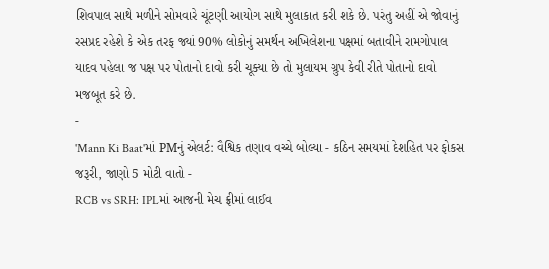શિવપાલ સાથે મળીને સોમવારે ચૂંટણી આયોગ સાથે મુલાકાત કરી શકે છે. પરંતુ અહીં એ જોવાનું રસપ્રદ રહેશે કે એક તરફ જ્યાં 90% લોકોનું સમર્થન અખિલેશના પક્ષમાં બતાવીને રામગોપાલ યાદવ પહેલા જ પક્ષ પર પોતાનો દાવો કરી ચૂક્યા છે તો મુલાયમ ગ્રુપ કેવી રીતે પોતાનો દાવો મજબૂત કરે છે.
-
'Mann Ki Baat'માં PMનું એલર્ટ: વૈશ્વિક તણાવ વચ્ચે બોલ્યા - કઠિન સમયમાં દેશહિત પર ફોકસ જરૂરી, જાણો 5 મોટી વાતો -
RCB vs SRH: IPLમાં આજની મેચ ફ્રીમાં લાઈવ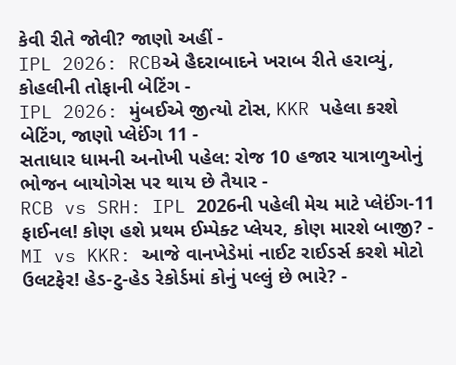કેવી રીતે જોવી? જાણો અહીં -
IPL 2026: RCBએ હૈદરાબાદને ખરાબ રીતે હરાવ્યું, કોહલીની તોફાની બેટિંગ -
IPL 2026: મુંબઈએ જીત્યો ટોસ, KKR પહેલા કરશે બેટિંગ, જાણો પ્લેઈંગ 11 -
સતાધાર ધામની અનોખી પહેલ: રોજ 10 હજાર યાત્રાળુઓનું ભોજન બાયોગેસ પર થાય છે તૈયાર -
RCB vs SRH: IPL 2026ની પહેલી મેચ માટે પ્લેઈંગ-11 ફાઈનલ! કોણ હશે પ્રથમ ઈમ્પેક્ટ પ્લેયર, કોણ મારશે બાજી? -
MI vs KKR: આજે વાનખેડેમાં નાઈટ રાઈડર્સ કરશે મોટો ઉલટફેર! હેડ-ટુ-હેડ રેકોર્ડમાં કોનું પલ્લું છે ભારે? -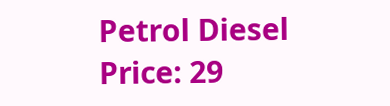Petrol Diesel Price: 29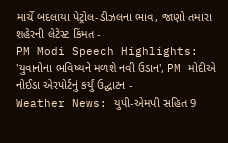માર્ચે બદલાયા પેટ્રોલ-ડીઝલના ભાવ, જાણો તમારા શહેરની લેટેસ્ટ કિંમત -
PM Modi Speech Highlights: 'યુવાનોના ભવિષ્યને મળશે નવી ઉડાન', PM મોદીએ નોઈડા એરપોર્ટનું કર્યું ઉદ્ઘાટન -
Weather News: યુપી-એમપી સહિત 9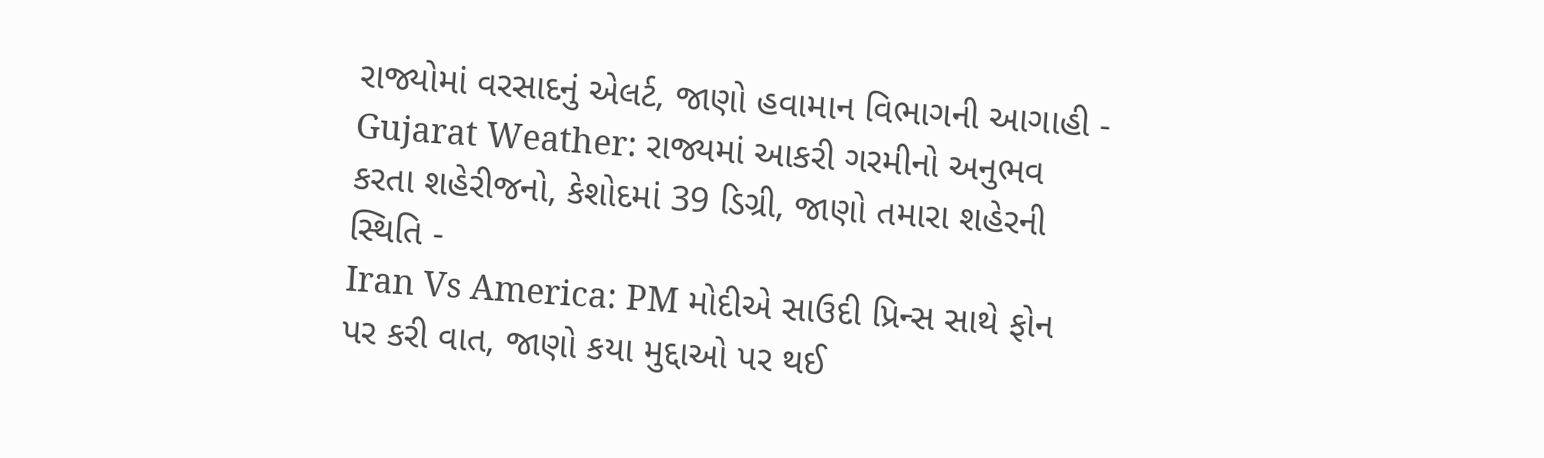રાજ્યોમાં વરસાદનું એલર્ટ, જાણો હવામાન વિભાગની આગાહી -
Gujarat Weather: રાજ્યમાં આકરી ગરમીનો અનુભવ કરતા શહેરીજનો, કેશોદમાં 39 ડિગ્રી, જાણો તમારા શહેરની સ્થિતિ -
Iran Vs America: PM મોદીએ સાઉદી પ્રિન્સ સાથે ફોન પર કરી વાત, જાણો કયા મુદ્દાઓ પર થઈ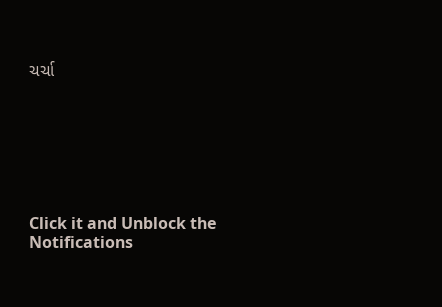ચર્ચા







Click it and Unblock the Notifications